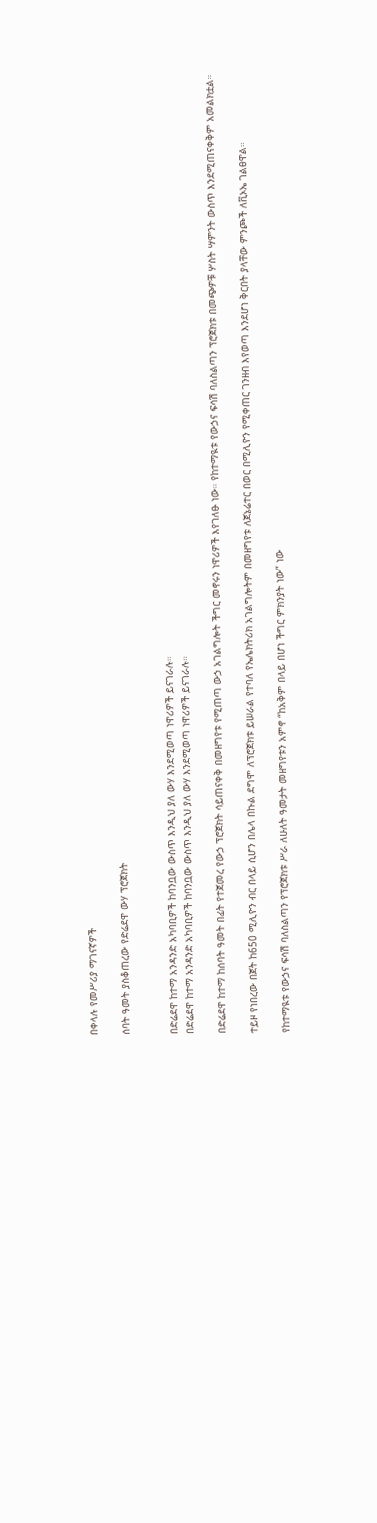በቀላሉ የመሥሪያ ማገናኛዎች

ሰባት ዓመት ያስቆጠረው የድሬደዋ ውሃ ፕሮጀክት


በድሬደዋ ከተማ አንዳንድ አካባቢዎች ከባንቧው ውስጥ እንዲህ ያለ ውሃ እንደሚወጣ ነዋሪዎች ይናገራሉ።
በድሬደዋ ከተማ አንዳንድ አካባቢዎች ከባንቧው ውስጥ እንዲህ ያለ ውሃ እንደሚወጣ ነዋሪዎች ይናገራሉ።

በድሬደዋ ከተማ ከሰባት ዓመት በፊት የተጀመረ የውኃ ፕሮጀክት ሳይጠናቀቅ በመዘግየቱ የሚጠጣ ውኃ አገልግሎት ችግር መኖሩን ነዋሪዎች እየገለፁ ነው። የከተማዪቱ የውኃና ፍሳሽ ባለስልጣን ፕሮጀክቱ በመጭዎቹ ሦስት ሣምንት ውስጥ እንደሚጠናቀቅም አመልክቷል።

ተይዞ የነበረው በጀት ከ650 ሚሊዮን ብር በላይ ሲሆን በሌላ በኩል ደግሞ ለፕሮጀክቱ ይሠራል የተባለ የኤሌክትሪክ አገልግሎትም በመዘግየቱ ለጀኔሬተር በወር በሚሊዮን የሚቀጠር ገንዘብ እየወጣ እንደሆነ ቅርበት ያላቸው ምንጮች ለቪኦኤ ገልፀዋል።

የከተማዪቱ የውኃና ፍሳሽ ባለስልጣን የፕሮጀክቱ ሥራ ለሁለት ዓመታት መዘግየቱን አምኖ “ከአቅም በላይ በሆነ ችግር ምክንያት ነው” ነው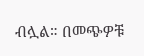ብሏል። በመጭዎቹ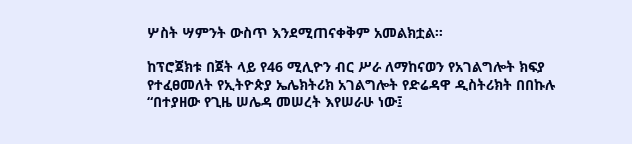ሦስት ሣምንት ውስጥ እንደሚጠናቀቅም አመልክቷል።

ከፕሮጀክቱ በጀት ላይ የ46 ሚሊዮን ብር ሥራ ለማከናወን የአገልግሎት ክፍያ የተፈፀመለት የኢትዮጵያ ኤሌክትሪክ አገልግሎት የድሬዳዋ ዲስትሪክት በበኩሉ “በተያዘው የጊዜ ሠሌዳ መሠረት እየሠራሁ ነው፤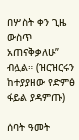በሦስት ቀን ጊዜ ውስጥ አጠናቅቃለሁ” ብሏል። (ዝርዝርሩን ከተያያዘው የድምፅ ፋይል ያዳምጡ)

ሰባት ዓመት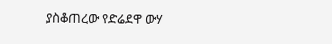ያስቆጠረው የድሬደዋ ውሃ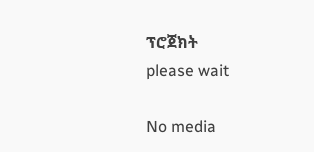ፕሮጀክት
please wait

No media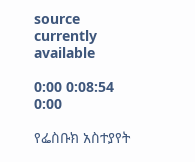source currently available

0:00 0:08:54 0:00

የፌስቡክ አስተያየት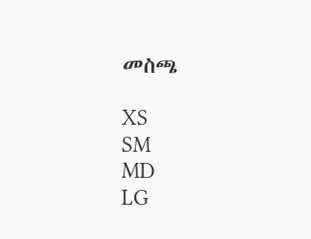መስጫ

XS
SM
MD
LG